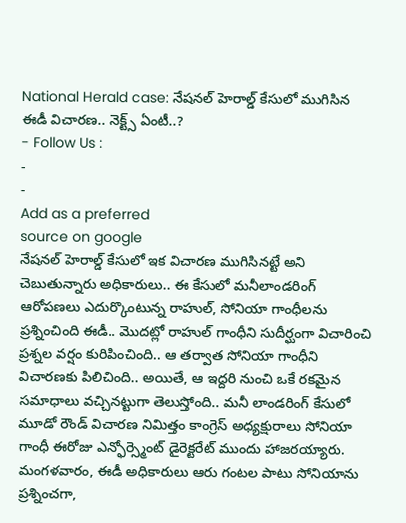National Herald case: నేషనల్ హెరాల్డ్ కేసులో ముగిసిన ఈడీ విచారణ.. నెక్ట్స్ ఏంటీ..?
- Follow Us :
-
-
Add as a preferred
source on google
నేషనల్ హెరాల్డ్ కేసులో ఇక విచారణ ముగిసినట్టే అని చెబుతున్నారు అధికారులు.. ఈ కేసులో మనీలాండరింగ్ ఆరోపణలు ఎదుర్కొంటున్న రాహుల్, సోనియా గాంధీలను ప్రశ్నించింది ఈడీ.. మొదట్లో రాహుల్ గాంధీని సుదీర్ఘంగా విచారించి ప్రశ్నల వర్షం కురిపించింది.. ఆ తర్వాత సోనియా గాంధీని విచారణకు పిలిచింది.. అయితే, ఆ ఇద్దరి నుంచి ఒకే రకమైన సమాధాలు వచ్చినట్టుగా తెలుస్తోంది.. మనీ లాండరింగ్ కేసులో మూడో రౌండ్ విచారణ నిమిత్తం కాంగ్రెస్ అధ్యక్షురాలు సోనియా గాంధీ ఈరోజు ఎన్ఫోర్స్మెంట్ డైరెక్టరేట్ ముందు హాజరయ్యారు. మంగళవారం, ఈడీ అధికారులు ఆరు గంటల పాటు సోనియాను ప్రశ్నించగా,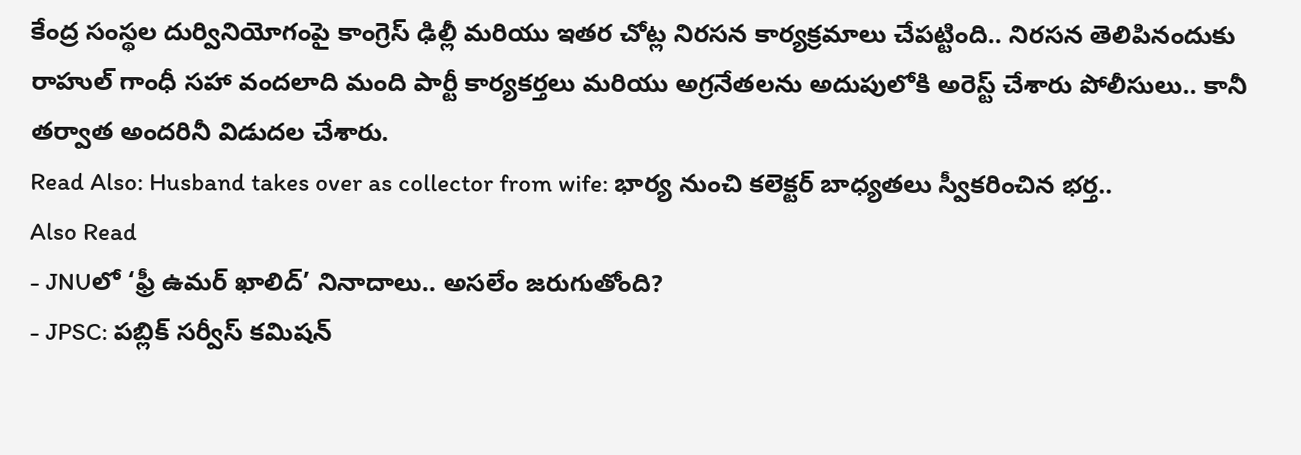కేంద్ర సంస్థల దుర్వినియోగంపై కాంగ్రెస్ ఢిల్లీ మరియు ఇతర చోట్ల నిరసన కార్యక్రమాలు చేపట్టింది.. నిరసన తెలిపినందుకు రాహుల్ గాంధీ సహా వందలాది మంది పార్టీ కార్యకర్తలు మరియు అగ్రనేతలను అదుపులోకి అరెస్ట్ చేశారు పోలీసులు.. కానీ తర్వాత అందరినీ విడుదల చేశారు.
Read Also: Husband takes over as collector from wife: భార్య నుంచి కలెక్టర్ బాధ్యతలు స్వీకరించిన భర్త..
Also Read
- JNUలో ‘ఫ్రీ ఉమర్ ఖాలిద్’ నినాదాలు.. అసలేం జరుగుతోంది?
- JPSC: పబ్లిక్ సర్వీస్ కమిషన్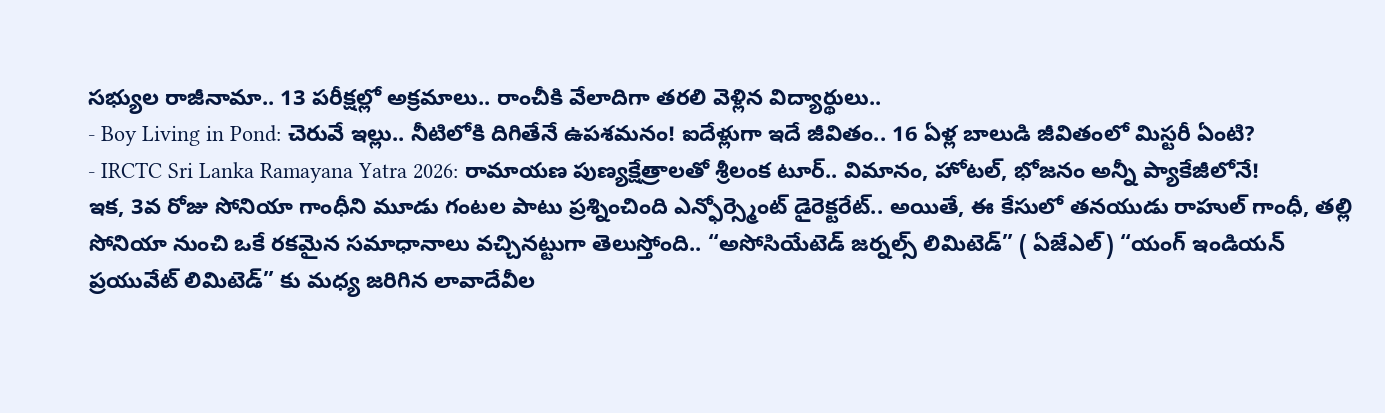సభ్యుల రాజీనామా.. 13 పరీక్షల్లో అక్రమాలు.. రాంచీకి వేలాదిగా తరలి వెళ్లిన విద్యార్థులు..
- Boy Living in Pond: చెరువే ఇల్లు.. నీటిలోకి దిగితేనే ఉపశమనం! ఐదేళ్లుగా ఇదే జీవితం.. 16 ఏళ్ల బాలుడి జీవితంలో మిస్టరీ ఏంటి?
- IRCTC Sri Lanka Ramayana Yatra 2026: రామాయణ పుణ్యక్షేత్రాలతో శ్రీలంక టూర్.. విమానం, హోటల్, భోజనం అన్నీ ప్యాకేజీలోనే!
ఇక, 3వ రోజు సోనియా గాంధీని మూడు గంటల పాటు ప్రశ్నించింది ఎన్ఫోర్స్మెంట్ డైరెక్టరేట్.. అయితే, ఈ కేసులో తనయుడు రాహుల్ గాంధీ, తల్లి సోనియా నుంచి ఒకే రకమైన సమాధానాలు వచ్చినట్టుగా తెలుస్తోంది.. “అసోసియేటెడ్ జర్నల్స్ లిమిటెడ్” ( ఏజేఎల్) “యంగ్ ఇండియన్ ప్రయువేట్ లిమిటెడ్” కు మధ్య జరిగిన లావాదేవీల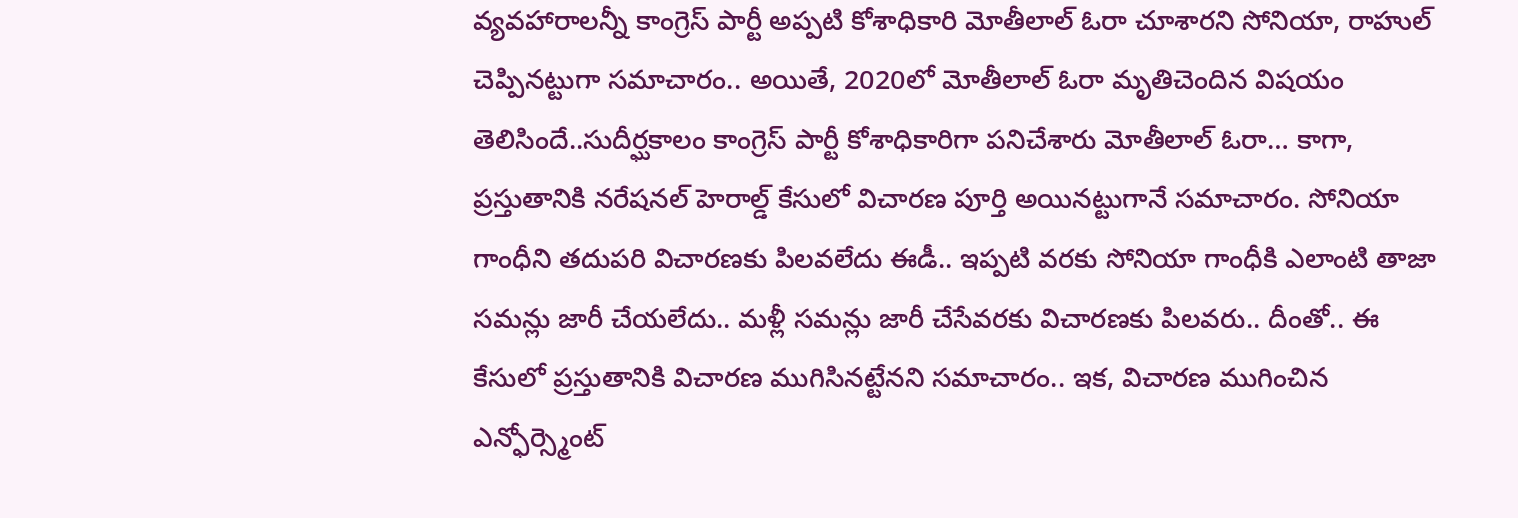వ్యవహారాలన్నీ కాంగ్రెస్ పార్టీ అప్పటి కోశాధికారి మోతీలాల్ ఓరా చూశారని సోనియా, రాహుల్ చెప్పినట్టుగా సమాచారం.. అయితే, 2020లో మోతీలాల్ ఓరా మృతిచెందిన విషయం తెలిసిందే..సుదీర్ఘకాలం కాంగ్రెస్ పార్టీ కోశాధికారిగా పనిచేశారు మోతీలాల్ ఓరా… కాగా, ప్రస్తుతానికి నరేషనల్ హెరాల్డ్ కేసులో విచారణ పూర్తి అయినట్టుగానే సమాచారం. సోనియా గాంధీని తదుపరి విచారణకు పిలవలేదు ఈడీ.. ఇప్పటి వరకు సోనియా గాంధీకి ఎలాంటి తాజా సమన్లు జారీ చేయలేదు.. మళ్లీ సమన్లు జారీ చేసేవరకు విచారణకు పిలవరు.. దీంతో.. ఈ కేసులో ప్రస్తుతానికి విచారణ ముగిసినట్టేనని సమాచారం.. ఇక, విచారణ ముగించిన ఎన్ఫోర్స్మెంట్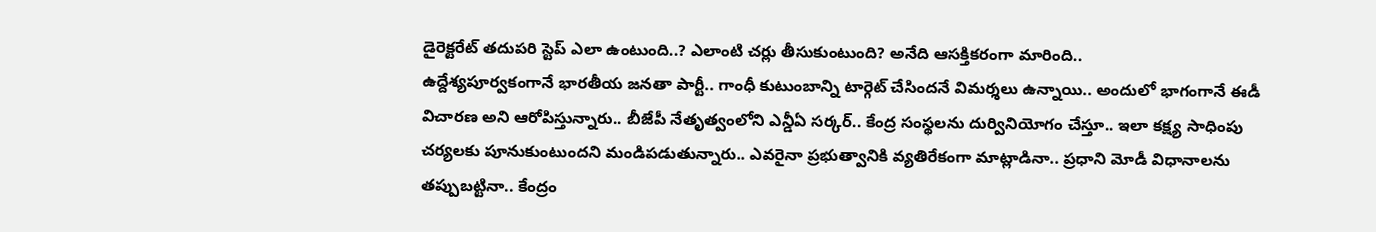డైరెక్టరేట్ తదుపరి స్టెప్ ఎలా ఉంటుంది..? ఎలాంటి చర్లు తీసుకుంటుంది? అనేది ఆసక్తికరంగా మారింది..
ఉద్దేశ్యపూర్వకంగానే భారతీయ జనతా పార్టీ.. గాంధీ కుటుంబాన్ని టార్గెట్ చేసిందనే విమర్శలు ఉన్నాయి.. అందులో భాగంగానే ఈడీ విచారణ అని ఆరోపిస్తున్నారు.. బీజేపీ నేతృత్వంలోని ఎన్డీఏ సర్కర్.. కేంద్ర సంస్థలను దుర్వినియోగం చేస్తూ.. ఇలా కక్ష్య సాధింపు చర్యలకు పూనుకుంటుందని మండిపడుతున్నారు.. ఎవరైనా ప్రభుత్వానికి వ్యతిరేకంగా మాట్లాడినా.. ప్రధాని మోడీ విధానాలను తప్పుబట్టినా.. కేంద్రం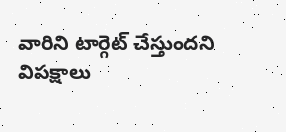వారిని టార్గెట్ చేస్తుందని విపక్షాలు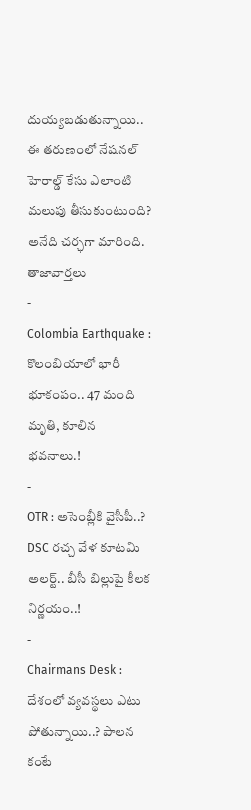దుయ్యబడుతున్నాయి.. ఈ తరుణంలో నేషనల్ హెరాల్డ్ కేసు ఎలాంటి మలుపు తీసుకుంటుంది? అనేది చర్ఛగా మారింది.
తాజావార్తలు
-
Colombia Earthquake : కొలంబియాలో భారీ భూకంపం.. 47 మంది మృతి, కూలిన భవనాలు.!
-
OTR : అసెంబ్లీకి వైసీపీ..? DSC రచ్చ వేళ కూటమి అలర్ట్.. బీసీ బిల్లుపై కీలక నిర్ణయం..!
-
Chairmans Desk : దేశంలో వ్యవస్థలు ఎటు పోతున్నాయి..? పాలన కంటే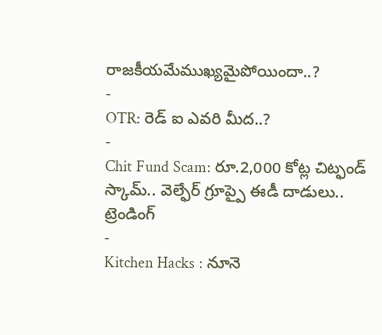రాజకీయమేముఖ్యమైపోయిందా..?
-
OTR: రెడ్ ఐ ఎవరి మీద..?
-
Chit Fund Scam: రూ.2,000 కోట్ల చిట్ఫండ్ స్కామ్.. వెల్ఫేర్ గ్రూప్పై ఈడీ దాడులు..
ట్రెండింగ్
-
Kitchen Hacks : నూనె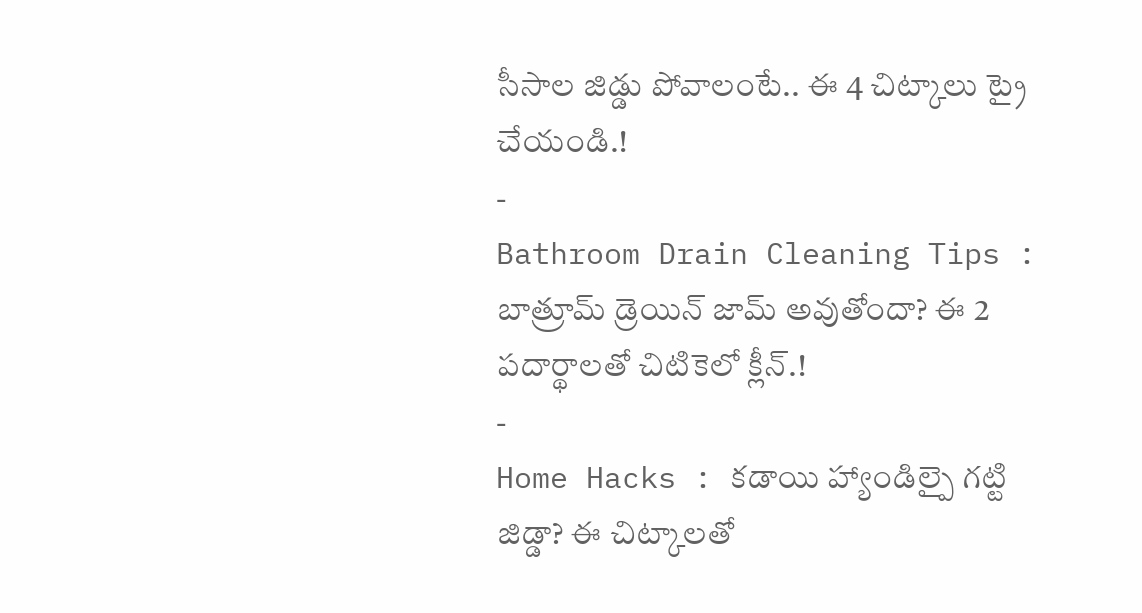సీసాల జిడ్డు పోవాలంటే.. ఈ 4 చిట్కాలు ట్రై చేయండి.!
-
Bathroom Drain Cleaning Tips : బాత్రూమ్ డ్రెయిన్ జామ్ అవుతోందా? ఈ 2 పదార్థాలతో చిటికెలో క్లీన్.!
-
Home Hacks : కడాయి హ్యాండిల్పై గట్టి జిడ్డా? ఈ చిట్కాలతో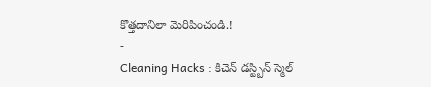కొత్తదానిలా మెరిపించండి.!
-
Cleaning Hacks : కిచెన్ డస్ట్బిన్ స్మెల్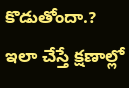కొడుతోందా.? ఇలా చేస్తే క్షణాల్లో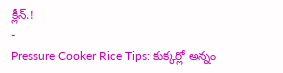క్లీన్.!
-
Pressure Cooker Rice Tips: కుక్కర్లో అన్నం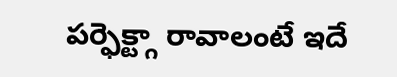పర్ఫెక్ట్గా రావాలంటే ఇదే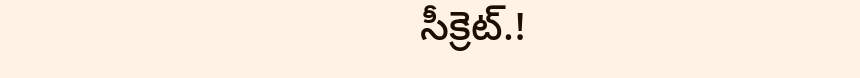సీక్రెట్.!